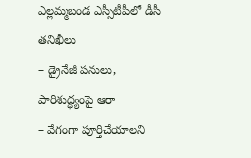ఎల్లమ్మబండ ఎస్సీటీపీలో డీసీ తనిఖీలు
– డ్రైనేజీ పనులు, పారిశుద్ధ్యంపై ఆరా
– వేగంగా పూర్తిచేయాలని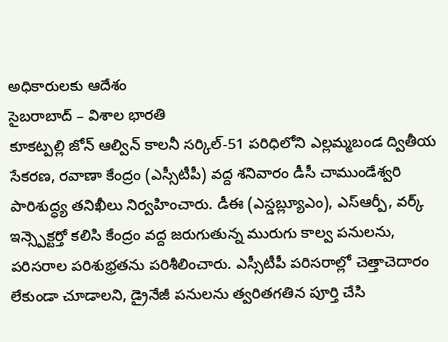అధికారులకు ఆదేశం
సైబరాబాద్ – విశాల భారతి
కూకట్పల్లి జోన్ ఆల్విన్ కాలనీ సర్కిల్-51 పరిధిలోని ఎల్లమ్మబండ ద్వితీయ సేకరణ, రవాణా కేంద్రం (ఎస్సీటీపీ) వద్ద శనివారం డీసీ చాముండేశ్వరి పారిశుద్ధ్య తనిఖీలు నిర్వహించారు. డీఈ (ఎస్డబ్ల్యూఎం), ఎస్ఆర్పీ, వర్క్ ఇన్స్పెక్టర్తో కలిసి కేంద్రం వద్ద జరుగుతున్న మురుగు కాల్వ పనులను, పరిసరాల పరిశుభ్రతను పరిశీలించారు. ఎస్సీటీపీ పరిసరాల్లో చెత్తాచెదారం లేకుండా చూడాలని, డ్రైనేజీ పనులను త్వరితగతిన పూర్తి చేసి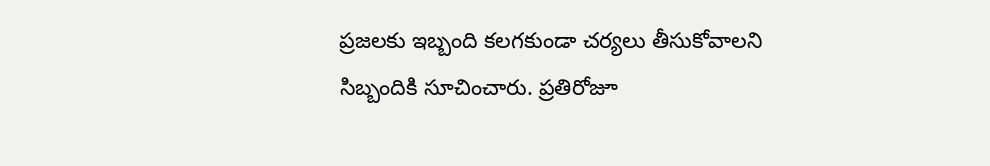ప్రజలకు ఇబ్బంది కలగకుండా చర్యలు తీసుకోవాలని సిబ్బందికి సూచించారు. ప్రతిరోజూ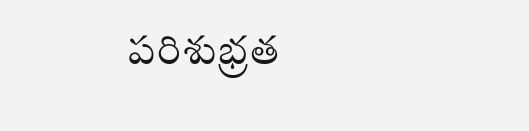పరిశుభ్రత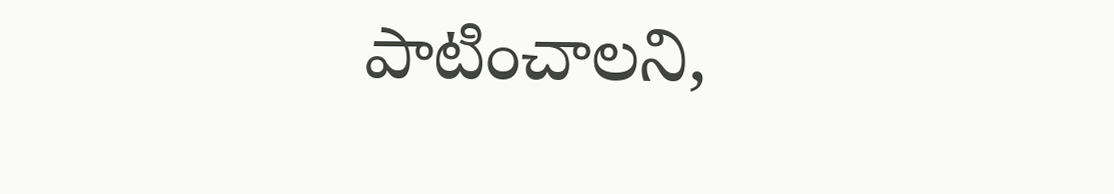పాటించాలని,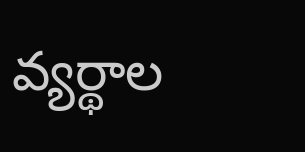వ్యర్థాల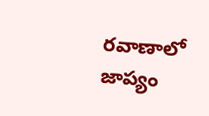రవాణాలో జాప్యం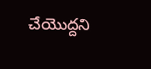చేయొద్దని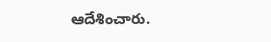ఆదేశించారు.